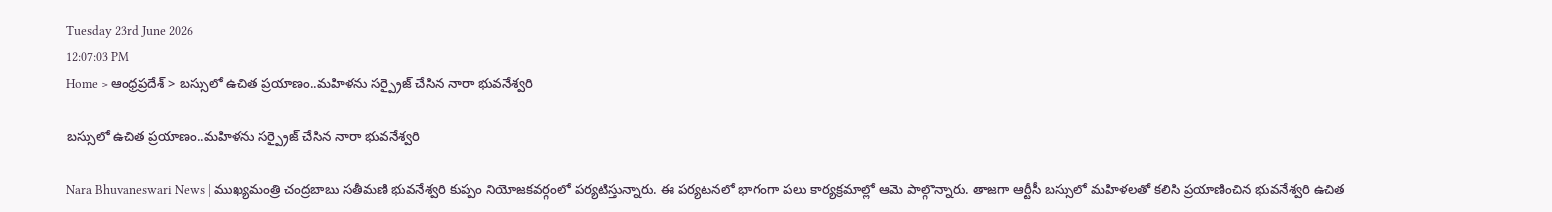Tuesday 23rd June 2026
12:07:03 PM
Home > ఆంధ్రప్రదేశ్ > బస్సులో ఉచిత ప్రయాణం..మహిళను సర్ప్రైజ్ చేసిన నారా భువనేశ్వరి

బస్సులో ఉచిత ప్రయాణం..మహిళను సర్ప్రైజ్ చేసిన నారా భువనేశ్వరి

Nara Bhuvaneswari News | ముఖ్యమంత్రి చంద్రబాబు సతీమణి భువనేశ్వరి కుప్పం నియోజకవర్గంలో పర్యటిస్తున్నారు. ఈ పర్యటనలో భాగంగా పలు కార్యక్రమాల్లో ఆమె పాల్గొన్నారు. తాజగా ఆర్టీసీ బస్సులో మహిళలతో కలిసి ప్రయాణించిన భువనేశ్వరి ఉచిత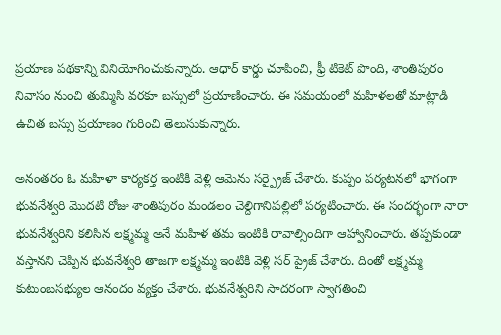ప్రయాణ పథకాన్ని వినియోగించుకున్నారు. ఆధార్ కార్డు చూపించి, ఫ్రీ టికెట్ పొంది, శాంతిపురం నివాసం నుంచి తుమ్మిసి వరకూ బస్సులో ప్రయాణించారు. ఈ సమయంలో మహిళలతో మాట్లాడి ఉచిత బస్సు ప్రయాణం గురించి తెలుసుకున్నారు.

అనంతరం ఓ మహిళా కార్యకర్త ఇంటికి వెళ్లి ఆమెను సర్ప్రైజ్ చేశారు. కుప్పం పర్యటనలో భాగంగా భువనేశ్వరి మొదటి రోజు శాంతిపురం మండలం చెల్దిగానిపల్లిలో పర్యటించారు. ఈ సందర్భంగా నారా భువనేశ్వరిని కలిసిన లక్ష్మమ్మ అనే మహిళ తమ ఇంటికి రావాల్సిందిగా ఆహ్వానించారు. తప్పకుండా వస్తానని చెప్పిన భువనేశ్వరి తాజగా లక్ష్మమ్మ ఇంటికి వెళ్లి సర్ ప్రైజ్ చేశారు. దింతో లక్ష్మమ్మ కుటుంబసభ్యుల ఆనందం వ్యక్తం చేశారు. భువనేశ్వరిని సాదరంగా స్వాగతించి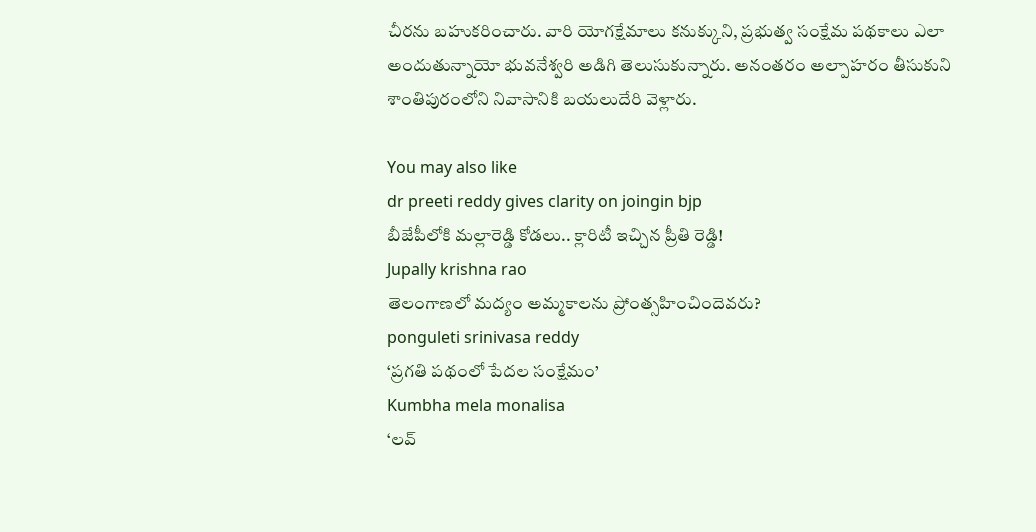చీరను బహుకరించారు. వారి యోగక్షేమాలు కనుక్కుని, ప్రభుత్వ సంక్షేమ పథకాలు ఎలా అందుతున్నాయో భువనేశ్వరి అడిగి తెలుసుకున్నారు. అనంతరం అల్పాహరం తీసుకుని శాంతిపురంలోని నివాసానికి బయలుదేరి వెళ్లారు.

You may also like
dr preeti reddy gives clarity on joingin bjp
బీజేపీలోకి మల్లారెడ్డి కోడలు.. క్లారిటీ ఇచ్చిన ప్రీతి రెడ్డి!
Jupally krishna rao
తెలంగాణలో మ‌ద్యం అమ్మ‌కాల‌ను ప్రోంత్స‌హించిందెవ‌రు?
ponguleti srinivasa reddy
‘ప్రగతి పథంలో పేదల సంక్షేమం’
Kumbha mela monalisa
‘లవ్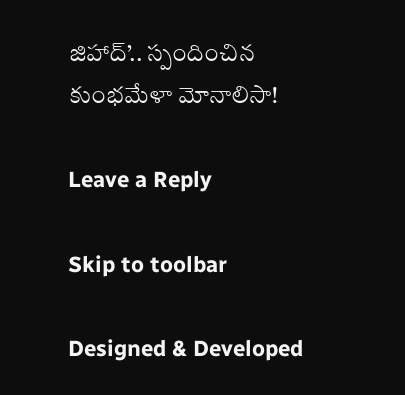జిహాద్’.. స్పందించిన కుంభమేళా మోనాలిసా!

Leave a Reply

Skip to toolbar

Designed & Developed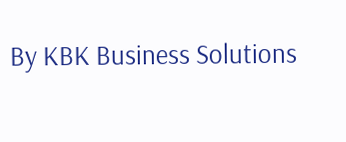By KBK Business Solutions